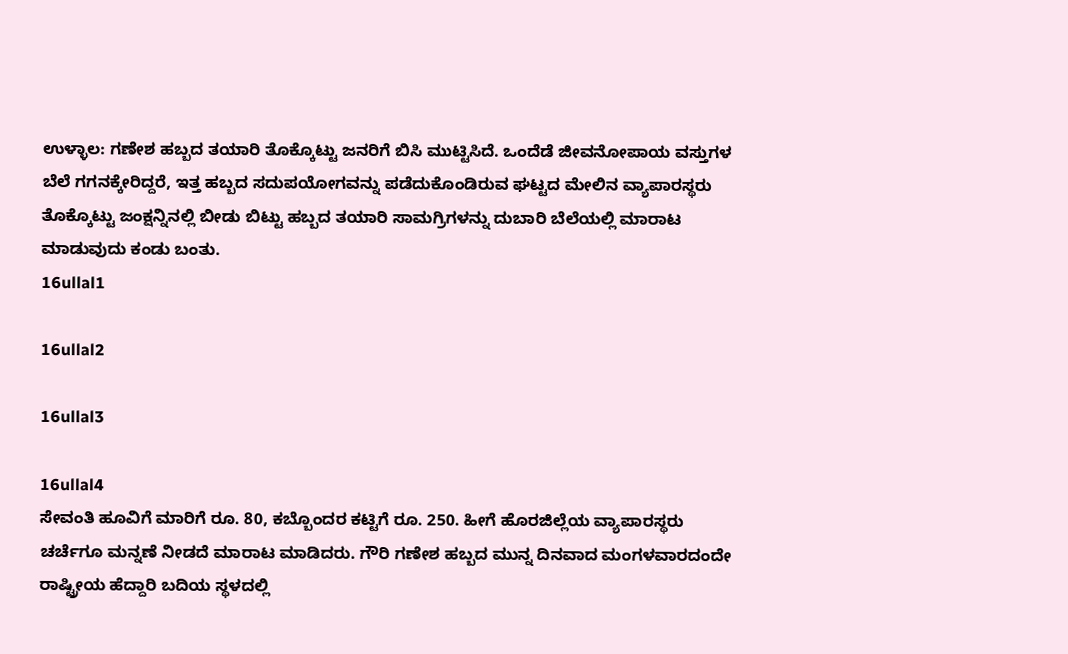ಉಳ್ಳಾಲ: ಗಣೇಶ ಹಬ್ಬದ ತಯಾರಿ ತೊಕ್ಕೊಟ್ಟು ಜನರಿಗೆ ಬಿಸಿ ಮುಟ್ಟಿಸಿದೆ. ಒಂದೆಡೆ ಜೀವನೋಪಾಯ ವಸ್ತುಗಳ ಬೆಲೆ ಗಗನಕ್ಕೇರಿದ್ದರೆ, ಇತ್ತ ಹಬ್ಬದ ಸದುಪಯೋಗವನ್ನು ಪಡೆದುಕೊಂಡಿರುವ ಘಟ್ಟದ ಮೇಲಿನ ವ್ಯಾಪಾರಸ್ಥರು ತೊಕ್ಕೊಟ್ಟು ಜಂಕ್ಷನ್ನಿನಲ್ಲಿ ಬೀಡು ಬಿಟ್ಟು ಹಬ್ಬದ ತಯಾರಿ ಸಾಮಗ್ರಿಗಳನ್ನು ದುಬಾರಿ ಬೆಲೆಯಲ್ಲಿ ಮಾರಾಟ ಮಾಡುವುದು ಕಂಡು ಬಂತು.
16ullal1

16ullal2

16ullal3

16ullal4
ಸೇವಂತಿ ಹೂವಿಗೆ ಮಾರಿಗೆ ರೂ. 80, ಕಬ್ಬೊಂದರ ಕಟ್ಟಿಗೆ ರೂ. 250. ಹೀಗೆ ಹೊರಜಿಲ್ಲೆಯ ವ್ಯಾಪಾರಸ್ಥರು ಚರ್ಚೆಗೂ ಮನ್ನಣೆ ನೀಡದೆ ಮಾರಾಟ ಮಾಡಿದರು. ಗೌರಿ ಗಣೇಶ ಹಬ್ಬದ ಮುನ್ನ ದಿನವಾದ ಮಂಗಳವಾರದಂದೇ ರಾಷ್ಟ್ರೀಯ ಹೆದ್ದಾರಿ ಬದಿಯ ಸ್ಥಳದಲ್ಲಿ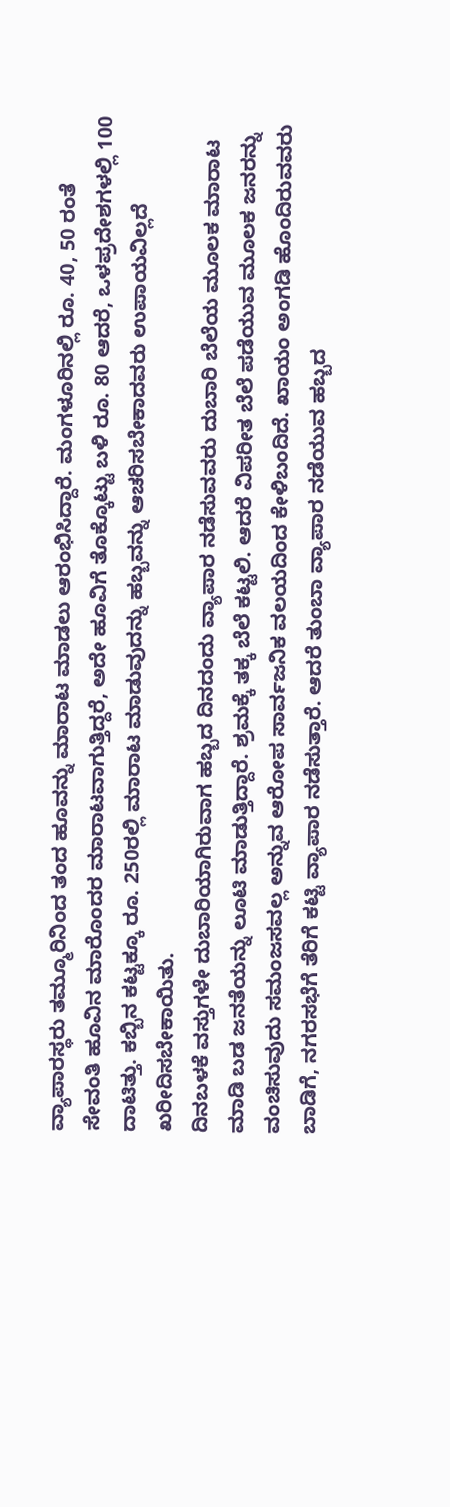ವ್ಯಾಪಾರಸ್ಥರು ತಮ್ಮೂರಿನಿಂದ ತಂದ ಹೂವನ್ನು ಮಾರಾಟ ಮಾಡಲು ಆರಂಭಿಸಿದ್ದಾರೆ. ಮಂಗಳೂರಿನಲ್ಲಿ ರೂ. 40, 50 ರಂತೆ ಸೇವಂತಿ ಹೂವಿನ ಮಾರೊಂದರ ಮಾರಾಟವಾಗುತ್ತಿದ್ದರೆ, ಅದೇ ಹೂವಿಗೆ ತೊಕ್ಕೊಟ್ಟು ಬಳಿ ರೂ. 80 ಆದರೆ, ಒಳಪ್ರದೇಶಗಳಲ್ಲಿ 100 ದಾಟಿತ್ತು. ಕಬ್ಬಿನ ಕಟ್ಟಕ್ಕೂ ರೂ. 250ರಲ್ಲಿ ಮಾರಾಟ ಮಾಡುವುದನ್ನು ಹಬ್ಬವನ್ನು ಆಚರಿಸಬೇಕಾದವರು ಉಪಾಯವಿಲ್ಲದೆ ಖರೀದಿಸಬೇಕಾಯಿತು.
ದಿನಬಳಕೆ ವಸ್ತುಗಳೇ ದುಬಾರಿಯಾಗಿರುವಾಗ ಹಬ್ಬದ ದಿನದಂದು ವ್ಯಾಪಾರ ನಡೆಸುವವರು ದುಬಾರಿ ಬೆಲೆಯ ಮೂಲಕ ಮಾರಾಟ ಮಾಡಿ ಬಡ ಜನತೆಯನ್ನು ಲೂಟಿ ಮಾಡುತ್ತಿದ್ದಾರೆ. ಶ್ರಮಕ್ಕೆ ತಕ್ಕ ಬೆಲೆ ಕಟ್ಟಲಿ. ಆದರೆ ವಿಪರೀತ ಬೆಲೆ ಪಡೆಯುವ ಮೂಲಕ ಜನರನ್ನು ವಂಚಿಸುವುದು ಸಮಂಜಸವಲ್ಲ ಅನ್ನುವ ಆರೋಪ ಸಾರ್ವಜನಿಕ ವಲಯದಿಂದ ಕೇಳಿಬಂದಿದೆ. ಖಾಯಂ ಅಂಗಡಿ ಹೊಂದಿರುವವರು ಬಾಡಿಗೆ, ನಗರಸಭೆಗೆ ತೆರಿಗೆ ಕಟ್ಟಿ ವ್ಯಾಪಾರ ನಡೆಸುತ್ತಾರೆ. ಆದರೆ ತುಂಬಾ ವ್ಯಾಪಾರ ನಡೆಯುವ ಹಬ್ಬದ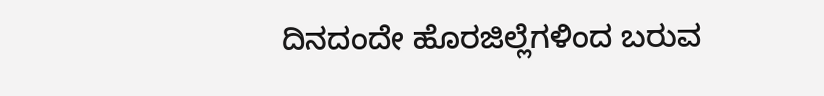ದಿನದಂದೇ ಹೊರಜಿಲ್ಲೆಗಳಿಂದ ಬರುವ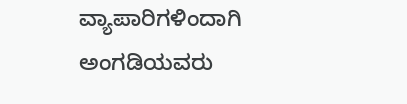ವ್ಯಾಪಾರಿಗಳಿಂದಾಗಿ ಅಂಗಡಿಯವರು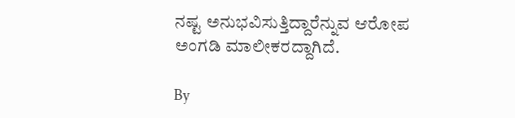ನಷ್ಟ ಅನುಭವಿಸುತ್ತಿದ್ದಾರೆನ್ನುವ ಆರೋಪ ಅಂಗಡಿ ಮಾಲೀಕರದ್ದಾಗಿದೆ.

By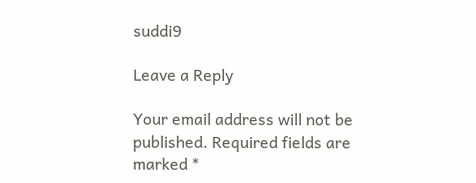suddi9

Leave a Reply

Your email address will not be published. Required fields are marked *